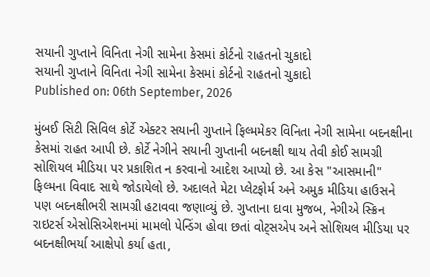સયાની ગુપ્તાને વિનિતા નેગી સામેના કેસમાં કોર્ટનો રાહતનો ચુકાદો
સયાની ગુપ્તાને વિનિતા નેગી સામેના કેસમાં કોર્ટનો રાહતનો ચુકાદો
Published on: 06th September, 2026

મુંબઈ સિટી સિવિલ કોર્ટે એક્ટર સયાની ગુપ્તાને ફિલ્મમેકર વિનિતા નેગી સામેના બદનક્ષીના કેસમાં રાહત આપી છે. કોર્ટે નેગીને સયાની ગુપ્તાની બદનક્ષી થાય તેવી કોઈ સામગ્રી સોશિયલ મીડિયા પર પ્રકાશિત ન કરવાનો આદેશ આપ્યો છે. આ કેસ "આસમાની" ફિલ્મના વિવાદ સાથે જોડાયેલો છે. અદાલતે મેટા પ્લેટફોર્મ અને અમુક મીડિયા હાઉસને પણ બદનક્ષીભરી સામગ્રી હટાવવા જણાવ્યું છે. ગુપ્તાના દાવા મુજબ, નેગીએ સ્ક્રિન રાઇટર્સ એસોસિએશનમાં મામલો પેન્ડિંગ હોવા છતાં વોટ્સએપ અને સોશિયલ મીડિયા પર બદનક્ષીભર્યા આક્ષેપો કર્યા હતા,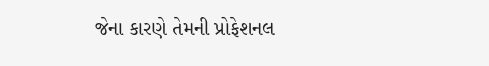જેના કારણે તેમની પ્રોફેશનલ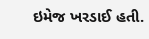ઇમેજ ખરડાઈ હતી.